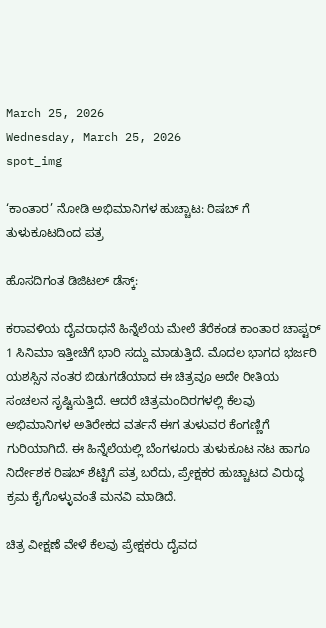March 25, 2026
Wednesday, March 25, 2026
spot_img

‘ಕಾಂತಾರ’ ನೋಡಿ ಅಭಿಮಾನಿಗಳ ಹುಚ್ಚಾಟ: ರಿಷಬ್ ಗೆ ತುಳುಕೂಟದಿಂದ ಪತ್ರ

ಹೊಸದಿಗಂತ ಡಿಜಿಟಲ್ ಡೆಸ್ಕ್:

ಕರಾವಳಿಯ ದೈವರಾಧನೆ ಹಿನ್ನೆಲೆಯ ಮೇಲೆ ತೆರೆಕಂಡ ಕಾಂತಾರ ಚಾಪ್ಟರ್ 1 ಸಿನಿಮಾ ಇತ್ತೀಚೆಗೆ ಭಾರಿ ಸದ್ದು ಮಾಡುತ್ತಿದೆ. ಮೊದಲ ಭಾಗದ ಭರ್ಜರಿ ಯಶಸ್ಸಿನ ನಂತರ ಬಿಡುಗಡೆಯಾದ ಈ ಚಿತ್ರವೂ ಅದೇ ರೀತಿಯ ಸಂಚಲನ ಸೃಷ್ಟಿಸುತ್ತಿದೆ. ಆದರೆ ಚಿತ್ರಮಂದಿರಗಳಲ್ಲಿ ಕೆಲವು ಅಭಿಮಾನಿಗಳ ಅತಿರೇಕದ ವರ್ತನೆ ಈಗ ತುಳುವರ ಕೆಂಗಣ್ಣಿಗೆ ಗುರಿಯಾಗಿದೆ. ಈ ಹಿನ್ನೆಲೆಯಲ್ಲಿ ಬೆಂಗಳೂರು ತುಳುಕೂಟ ನಟ ಹಾಗೂ ನಿರ್ದೇಶಕ ರಿಷಬ್ ಶೆಟ್ಟಿಗೆ ಪತ್ರ ಬರೆದು, ಪ್ರೇಕ್ಷಕರ ಹುಚ್ಚಾಟದ ವಿರುದ್ಧ ಕ್ರಮ ಕೈಗೊಳ್ಳುವಂತೆ ಮನವಿ ಮಾಡಿದೆ.

ಚಿತ್ರ ವೀಕ್ಷಣೆ ವೇಳೆ ಕೆಲವು ಪ್ರೇಕ್ಷಕರು ದೈವದ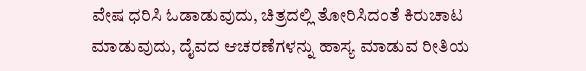ವೇಷ ಧರಿಸಿ ಓಡಾಡುವುದು, ಚಿತ್ರದಲ್ಲಿ ತೋರಿಸಿದಂತೆ ಕಿರುಚಾಟ ಮಾಡುವುದು, ದೈವದ ಆಚರಣೆಗಳನ್ನು ಹಾಸ್ಯ ಮಾಡುವ ರೀತಿಯ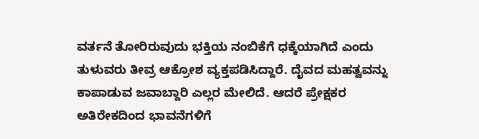ವರ್ತನೆ ತೋರಿರುವುದು ಭಕ್ತಿಯ ನಂಬಿಕೆಗೆ ಧಕ್ಕೆಯಾಗಿದೆ ಎಂದು ತುಳುವರು ತೀವ್ರ ಆಕ್ರೋಶ ವ್ಯಕ್ತಪಡಿಸಿದ್ದಾರೆ. ದೈವದ ಮಹತ್ವವನ್ನು ಕಾಪಾಡುವ ಜವಾಬ್ದಾರಿ ಎಲ್ಲರ ಮೇಲಿದೆ. ಆದರೆ ಪ್ರೇಕ್ಷಕರ ಅತಿರೇಕದಿಂದ ಭಾವನೆಗಳಿಗೆ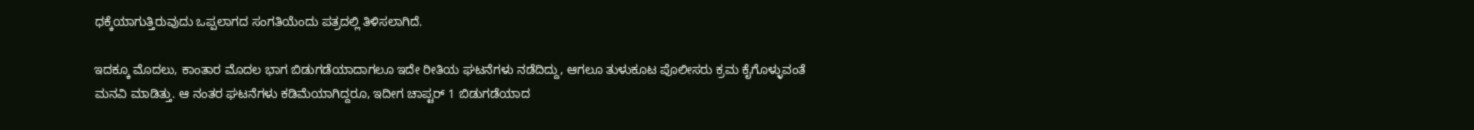ಧಕ್ಕೆಯಾಗುತ್ತಿರುವುದು ಒಪ್ಪಲಾಗದ ಸಂಗತಿಯೆಂದು ಪತ್ರದಲ್ಲಿ ತಿಳಿಸಲಾಗಿದೆ.

ಇದಕ್ಕೂ ಮೊದಲು, ಕಾಂತಾರ ಮೊದಲ ಭಾಗ ಬಿಡುಗಡೆಯಾದಾಗಲೂ ಇದೇ ರೀತಿಯ ಘಟನೆಗಳು ನಡೆದಿದ್ದು, ಆಗಲೂ ತುಳುಕೂಟ ಪೊಲೀಸರು ಕ್ರಮ ಕೈಗೊಳ್ಳುವಂತೆ ಮನವಿ ಮಾಡಿತ್ತು. ಆ ನಂತರ ಘಟನೆಗಳು ಕಡಿಮೆಯಾಗಿದ್ದರೂ, ಇದೀಗ ಚಾಪ್ಟರ್ 1 ಬಿಡುಗಡೆಯಾದ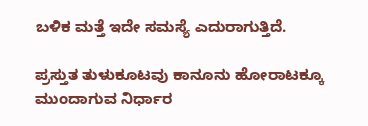ಬಳಿಕ ಮತ್ತೆ ಇದೇ ಸಮಸ್ಯೆ ಎದುರಾಗುತ್ತಿದೆ.

ಪ್ರಸ್ತುತ ತುಳುಕೂಟವು ಕಾನೂನು ಹೋರಾಟಕ್ಕೂ ಮುಂದಾಗುವ ನಿರ್ಧಾರ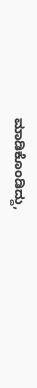ಮಾಡಿಕೊಂಡಿದ್ದು,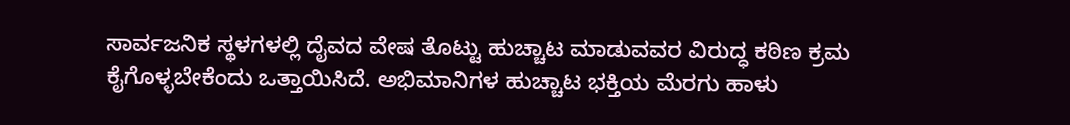ಸಾರ್ವಜನಿಕ ಸ್ಥಳಗಳಲ್ಲಿ ದೈವದ ವೇಷ ತೊಟ್ಟು ಹುಚ್ಚಾಟ ಮಾಡುವವರ ವಿರುದ್ಧ ಕಠಿಣ ಕ್ರಮ ಕೈಗೊಳ್ಳಬೇಕೆಂದು ಒತ್ತಾಯಿಸಿದೆ. ಅಭಿಮಾನಿಗಳ ಹುಚ್ಚಾಟ ಭಕ್ತಿಯ ಮೆರಗು ಹಾಳು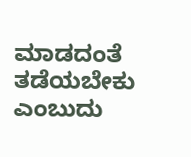ಮಾಡದಂತೆ ತಡೆಯಬೇಕು ಎಂಬುದು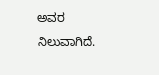ಅವರ ನಿಲುವಾಗಿದೆ.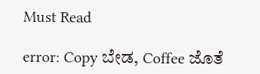Must Read

error: Copy ಬೇಡ, Coffee ಜೊತೆ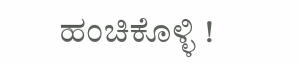ಹಂಚಿಕೊಳ್ಳಿ !